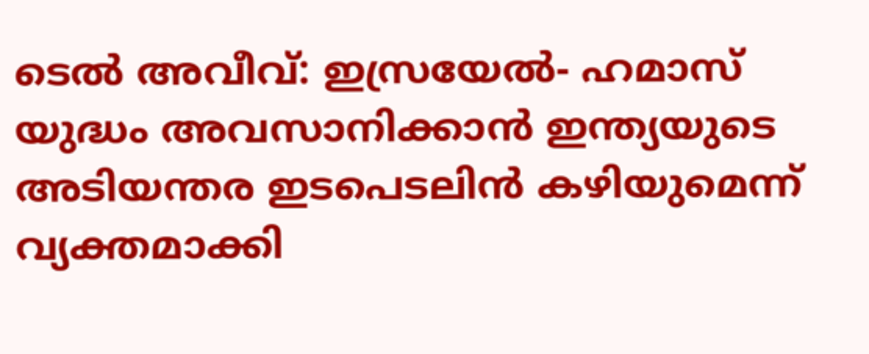ടെൽ അവീവ്: ഇസ്രയേൽ- ഹമാസ് യുദ്ധം അവസാനിക്കാൻ ഇന്ത്യയുടെ അടിയന്തര ഇടപെടലിൻ കഴിയുമെന്ന് വ്യക്തമാക്കി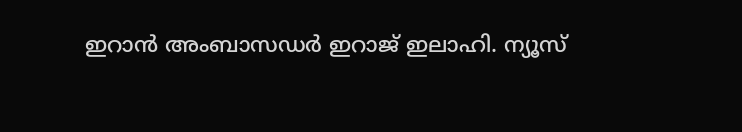ഇറാൻ അംബാസഡർ ഇറാജ് ഇലാഹി. ന്യൂസ്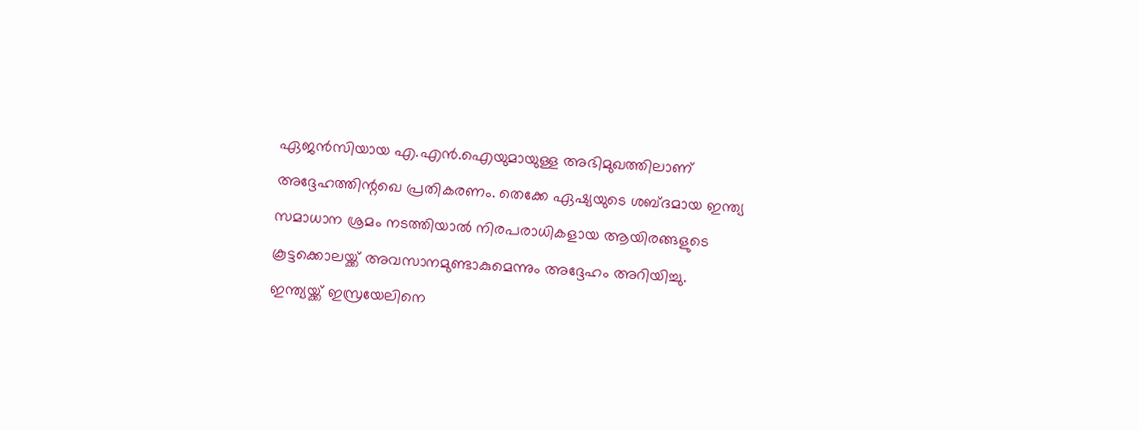ഏജൻസിയായ എ.എൻ.ഐയുമായുള്ള അഭിമുഖത്തിലാണ് അദ്ദേഹത്തിന്റഖെ പ്രതികരണം. തെക്കേ ഏഷ്യയുടെ ശബ്ദമായ ഇന്ത്യ സമാധാന ശ്രമം നടത്തിയാൽ നിരപരാധികളായ ആയിരങ്ങളുടെ കൂട്ടക്കൊലയ്ക്ക് അവസാനമുണ്ടാകുമെന്നും അദ്ദേഹം അറിയിച്ചു.
ഇന്ത്യയ്ക്ക് ഇസ്രയേലിനെ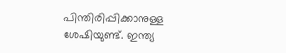പിന്തിരിപ്പിക്കാനുള്ള ശേഷിയുണ്ട്. ഇന്ത്യ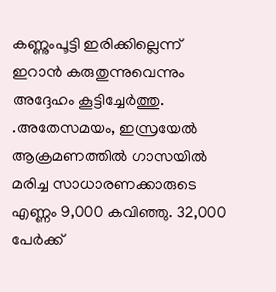കണ്ണുംപൂട്ടി ഇരിക്കില്ലെന്ന് ഇറാൻ കരുതുന്നുവെന്നും അദ്ദേഹം കൂട്ടിച്ചേർത്തു. .അതേസമയം, ഇസ്രയേൽ ആക്രമണത്തിൽ ഗാസയിൽ മരിച്ച സാധാരണക്കാരുടെ എണ്ണം 9,000 കവിഞ്ഞു. 32,000 പേർക്ക്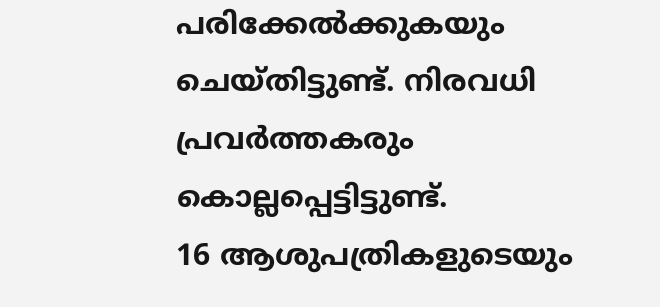പരിക്കേൽക്കുകയും ചെയ്തിട്ടുണ്ട്. നിരവധി പ്രവർത്തകരും കൊല്ലപ്പെട്ടിട്ടുണ്ട്.
16 ആശുപത്രികളുടെയും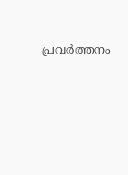പ്രവർത്തനം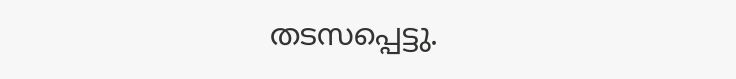തടസപ്പെട്ടു.